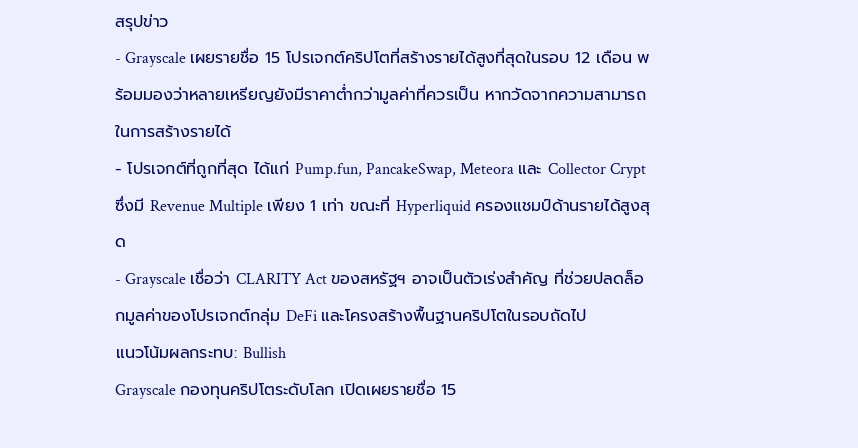สรุปข่าว
- Grayscale เผยรายชื่อ 15 โปรเจกต์คริปโตที่สร้างรายได้สูงที่สุดในรอบ 12 เดือน พร้อมมองว่าหลายเหรียญยังมีราคาต่ำกว่ามูลค่าที่ควรเป็น หากวัดจากความสามารถในการสร้างรายได้
- โปรเจกต์ที่ถูกที่สุด ได้แก่ Pump.fun, PancakeSwap, Meteora และ Collector Crypt ซึ่งมี Revenue Multiple เพียง 1 เท่า ขณะที่ Hyperliquid ครองแชมป์ด้านรายได้สูงสุด
- Grayscale เชื่อว่า CLARITY Act ของสหรัฐฯ อาจเป็นตัวเร่งสำคัญ ที่ช่วยปลดล็อกมูลค่าของโปรเจกต์กลุ่ม DeFi และโครงสร้างพื้นฐานคริปโตในรอบถัดไป
แนวโน้มผลกระทบ: Bullish
Grayscale กองทุนคริปโตระดับโลก เปิดเผยรายชื่อ 15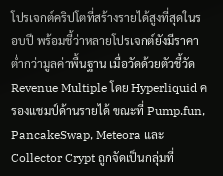โปรเจกต์คริปโตที่สร้างรายได้สูงที่สุดในรอบปี พร้อมชี้ว่าหลายโปรเจกต์ยังมีราคาต่ำกว่ามูลค่าพื้นฐาน เมื่อวัดด้วยตัวชี้วัด Revenue Multiple โดย Hyperliquid ครองแชมป์ด้านรายได้ ขณะที่ Pump.fun, PancakeSwap, Meteora และ Collector Crypt ถูกจัดเป็นกลุ่มที่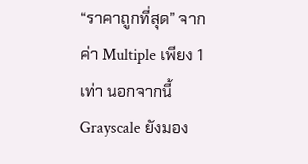“ราคาถูกที่สุด” จากค่า Multiple เพียง 1 เท่า นอกจากนี้ Grayscale ยังมอง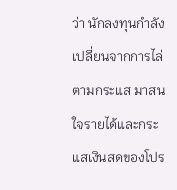ว่า นักลงทุนกำลังเปลี่ยนจากการไล่ตามกระแส มาสนใจรายได้และกระแสเงินสดของโปร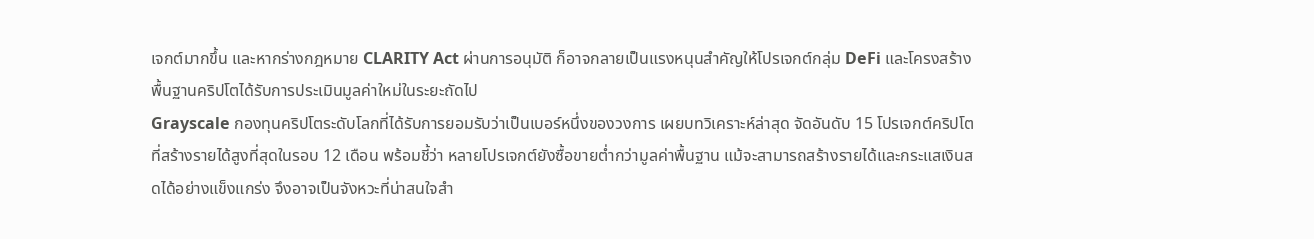เจกต์มากขึ้น และหากร่างกฎหมาย CLARITY Act ผ่านการอนุมัติ ก็อาจกลายเป็นแรงหนุนสำคัญให้โปรเจกต์กลุ่ม DeFi และโครงสร้างพื้นฐานคริปโตได้รับการประเมินมูลค่าใหม่ในระยะถัดไป
Grayscale กองทุนคริปโตระดับโลกที่ได้รับการยอมรับว่าเป็นเบอร์หนึ่งของวงการ เผยบทวิเคราะห์ล่าสุด จัดอันดับ 15 โปรเจกต์คริปโตที่สร้างรายได้สูงที่สุดในรอบ 12 เดือน พร้อมชี้ว่า หลายโปรเจกต์ยังซื้อขายต่ำกว่ามูลค่าพื้นฐาน แม้จะสามารถสร้างรายได้และกระแสเงินสดได้อย่างแข็งแกร่ง จึงอาจเป็นจังหวะที่น่าสนใจสำ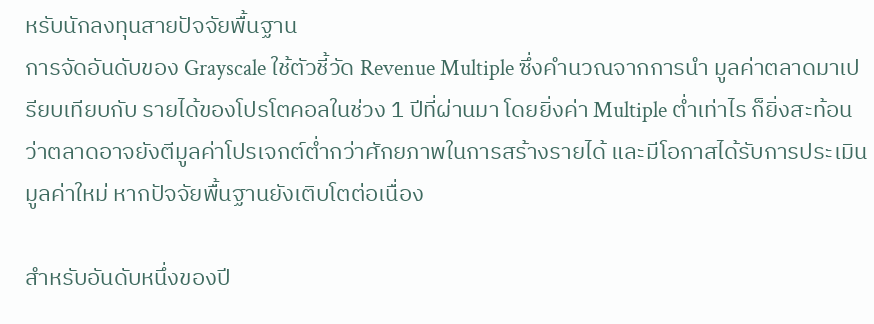หรับนักลงทุนสายปัจจัยพื้นฐาน
การจัดอันดับของ Grayscale ใช้ตัวชี้วัด Revenue Multiple ซึ่งคำนวณจากการนำ มูลค่าตลาดมาเปรียบเทียบกับ รายได้ของโปรโตคอลในช่วง 1 ปีที่ผ่านมา โดยยิ่งค่า Multiple ต่ำเท่าไร ก็ยิ่งสะท้อนว่าตลาดอาจยังตีมูลค่าโปรเจกต์ต่ำกว่าศักยภาพในการสร้างรายได้ และมีโอกาสได้รับการประเมินมูลค่าใหม่ หากปัจจัยพื้นฐานยังเติบโตต่อเนื่อง

สำหรับอันดับหนึ่งของปี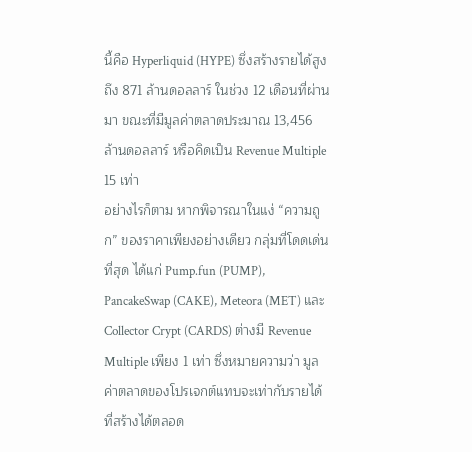นี้คือ Hyperliquid (HYPE) ซึ่งสร้างรายได้สูงถึง 871 ล้านดอลลาร์ ในช่วง 12 เดือนที่ผ่านมา ขณะที่มีมูลค่าตลาดประมาณ 13,456 ล้านดอลลาร์ หรือคิดเป็น Revenue Multiple 15 เท่า
อย่างไรก็ตาม หากพิจารณาในแง่ “ความถูก” ของราคาเพียงอย่างเดียว กลุ่มที่โดดเด่นที่สุด ได้แก่ Pump.fun (PUMP), PancakeSwap (CAKE), Meteora (MET) และ Collector Crypt (CARDS) ต่างมี Revenue Multiple เพียง 1 เท่า ซึ่งหมายความว่า มูลค่าตลาดของโปรเจกต์แทบจะเท่ากับรายได้ที่สร้างได้ตลอด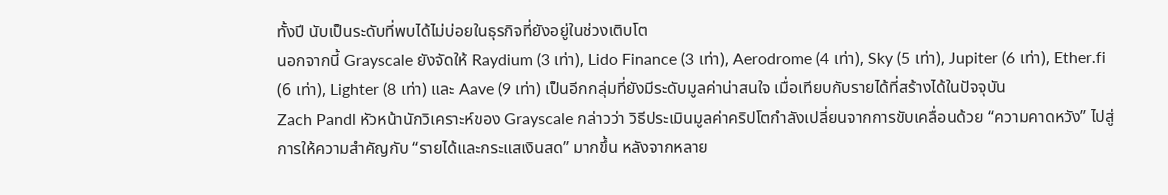ทั้งปี นับเป็นระดับที่พบได้ไม่บ่อยในธุรกิจที่ยังอยู่ในช่วงเติบโต
นอกจากนี้ Grayscale ยังจัดให้ Raydium (3 เท่า), Lido Finance (3 เท่า), Aerodrome (4 เท่า), Sky (5 เท่า), Jupiter (6 เท่า), Ether.fi (6 เท่า), Lighter (8 เท่า) และ Aave (9 เท่า) เป็นอีกกลุ่มที่ยังมีระดับมูลค่าน่าสนใจ เมื่อเทียบกับรายได้ที่สร้างได้ในปัจจุบัน
Zach Pandl หัวหน้านักวิเคราะห์ของ Grayscale กล่าวว่า วิธีประเมินมูลค่าคริปโตกำลังเปลี่ยนจากการขับเคลื่อนด้วย “ความคาดหวัง” ไปสู่การให้ความสำคัญกับ “รายได้และกระแสเงินสด” มากขึ้น หลังจากหลาย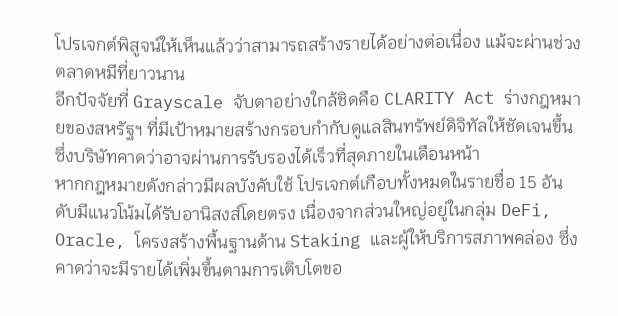โปรเจกต์พิสูจน์ให้เห็นแล้วว่าสามารถสร้างรายได้อย่างต่อเนื่อง แม้จะผ่านช่วงตลาดหมีที่ยาวนาน
อีกปัจจัยที่ Grayscale จับตาอย่างใกล้ชิดคือ CLARITY Act ร่างกฎหมายของสหรัฐฯ ที่มีเป้าหมายสร้างกรอบกำกับดูแลสินทรัพย์ดิจิทัลให้ชัดเจนขึ้น ซึ่งบริษัทคาดว่าอาจผ่านการรับรองได้เร็วที่สุดภายในเดือนหน้า
หากกฎหมายดังกล่าวมีผลบังคับใช้ โปรเจกต์เกือบทั้งหมดในรายชื่อ 15 อันดับมีแนวโน้มได้รับอานิสงส์โดยตรง เนื่องจากส่วนใหญ่อยู่ในกลุ่ม DeFi, Oracle, โครงสร้างพื้นฐานด้าน Staking และผู้ให้บริการสภาพคล่อง ซึ่งคาดว่าจะมีรายได้เพิ่มขึ้นตามการเติบโตขอ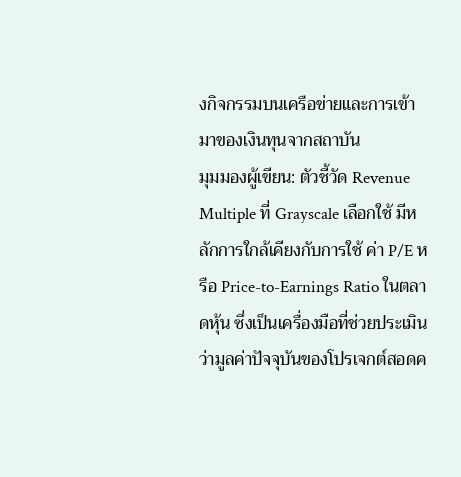งกิจกรรมบนเครือข่ายและการเข้ามาของเงินทุนจากสถาบัน
มุมมองผู้เขียน: ตัวชี้วัด Revenue Multiple ที่ Grayscale เลือกใช้ มีหลักการใกล้เคียงกับการใช้ ค่า P/E หรือ Price-to-Earnings Ratio ในตลาดหุ้น ซึ่งเป็นเครื่องมือที่ช่วยประเมินว่ามูลค่าปัจจุบันของโปรเจกต์สอดค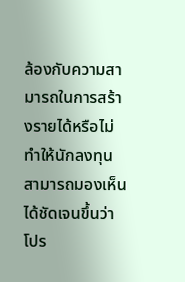ล้องกับความสามารถในการสร้างรายได้หรือไม่ ทำให้นักลงทุนสามารถมองเห็นได้ชัดเจนขึ้นว่า โปร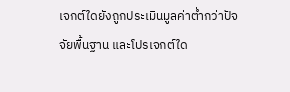เจกต์ใดยังถูกประเมินมูลค่าต่ำกว่าปัจจัยพื้นฐาน และโปรเจกต์ใด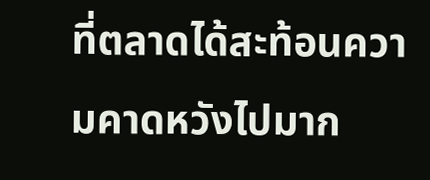ที่ตลาดได้สะท้อนความคาดหวังไปมาก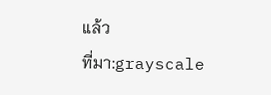แล้ว
ที่มา:grayscale